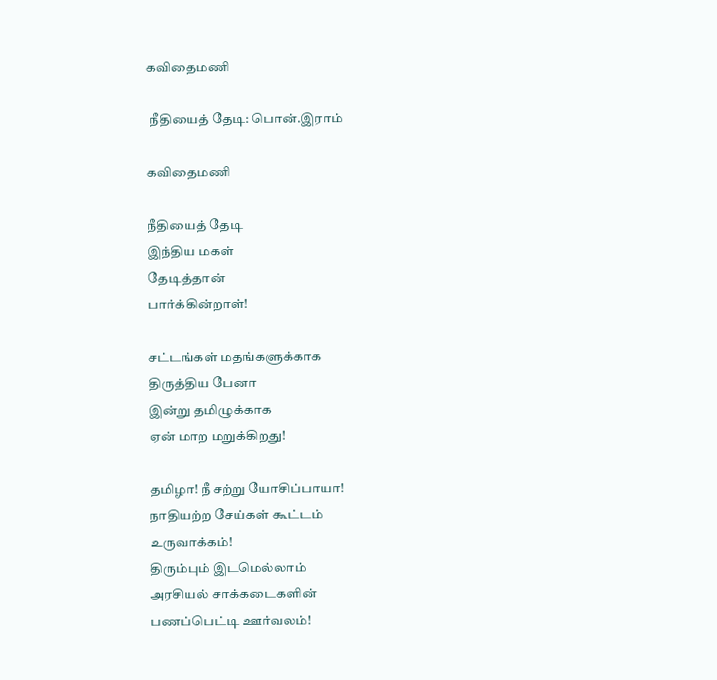கவிதைமணி

 நீதியைத் தேடி: பொன்.இராம்

கவிதைமணி

நீதியைத் தேடி
இந்திய மகள்
தேடித்தான்
பார்க்கின்றாள்!

சட்டங்கள் மதங்களுக்காக
திருத்திய பேனா
இன்று தமிழுக்காக
ஏன் மாற மறுக்கிறது!

தமிழா! நீ சற்று யோசிப்பாயா!
நாதியற்ற சேய்கள் கூட்டம்
உருவாக்கம்!
திரும்பும் இடமெல்லாம்
அரசியல் சாக்கடைகளின்
பணப்பெட்டி ஊர்வலம்!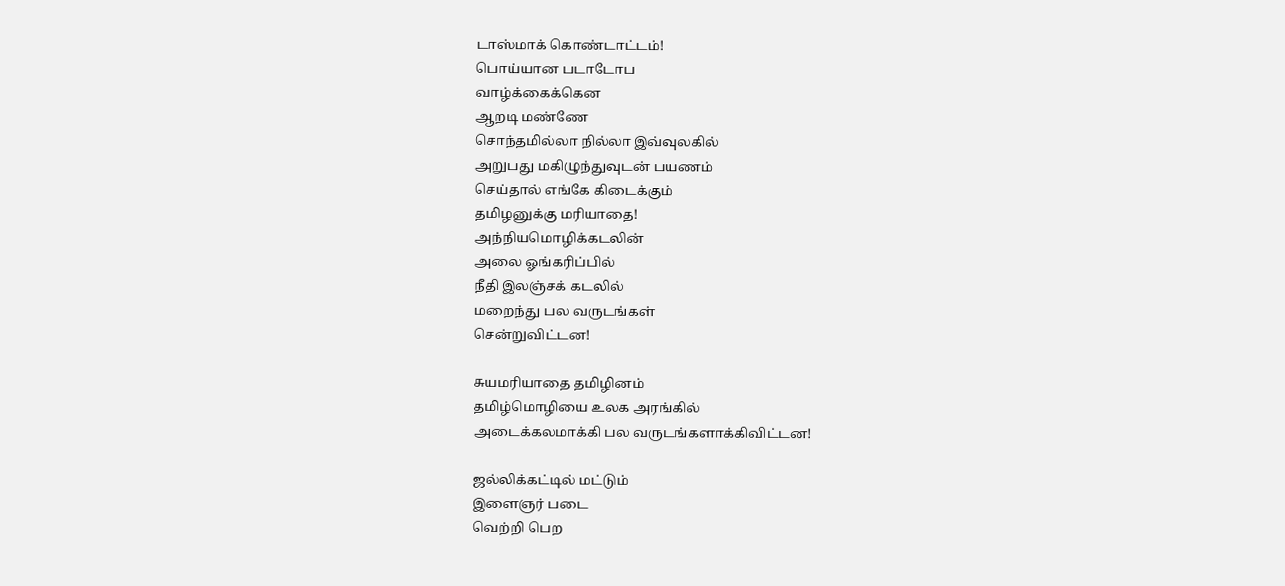டாஸ்மாக் கொண்டாட்டம்!
பொய்யான படாடோப
வாழ்க்கைக்கென
ஆறடி மண்ணே
சொந்தமில்லா நில்லா இவ்வுலகில்
அறுபது மகிழுந்துவுடன் பயணம்
செய்தால் எங்கே கிடைக்கும்
தமிழனுக்கு மரியாதை!
அந்நியமொழிக்கடலின்
அலை ஓங்கரிப்பில்
நீதி இலஞ்சக் கடலில்
மறைந்து பல வருடங்கள்
சென்றுவிட்டன!

சுயமரியாதை தமிழினம்
தமிழ்மொழியை உலக அரங்கில்
அடைக்கலமாக்கி பல வருடங்களாக்கிவிட்டன!

ஜல்லிக்கட்டில் மட்டும்
இளைஞர் படை
வெற்றி பெற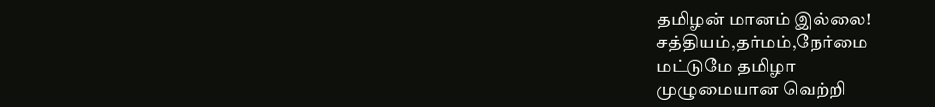தமிழன் மானம் இல்லை!
சத்தியம்,தர்மம்,நேர்மை
மட்டுமே தமிழா
முழுமையான வெற்றி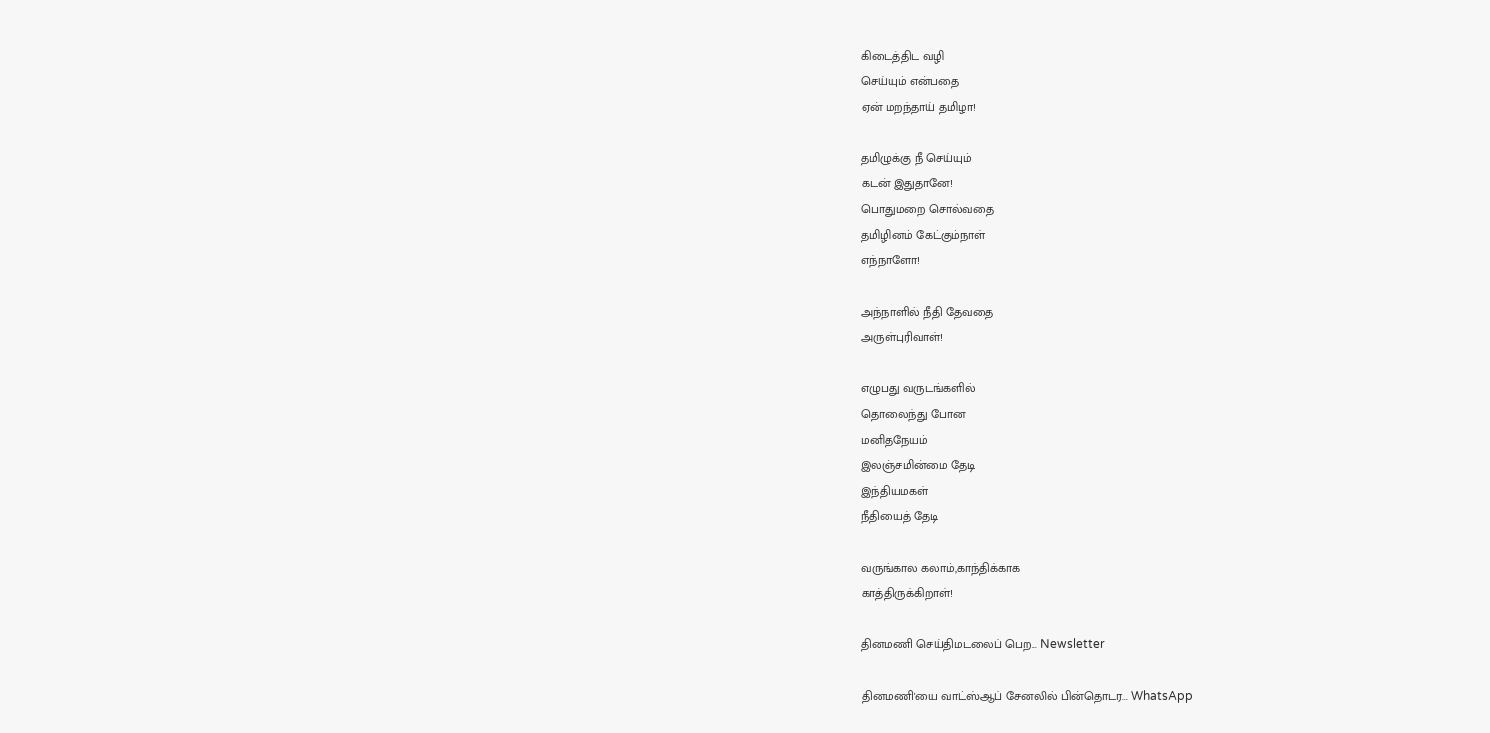கிடைத்திட வழி
செய்யும் என்பதை
ஏன் மறந்தாய் தமிழா!

தமிழுக்கு நீ செய்யும்
கடன் இதுதானே!
பொதுமறை சொல்வதை
தமிழினம் கேட்கும்நாள்
எந்நாளோ!

அந்நாளில் நீதி தேவதை
அருள்புரிவாள்!

எழுபது வருடங்களில்
தொலைந்து போன
மனிதநேயம்
இலஞ்சமின்மை தேடி
இந்தியமகள்
நீதியைத் தேடி

வருங்கால கலாம்,காந்திக்காக
காத்திருக்கிறாள்!

தினமணி செய்திமடலைப் பெற... Newsletter

தினமணி'யை வாட்ஸ்ஆப் சேனலில் பின்தொடர... WhatsApp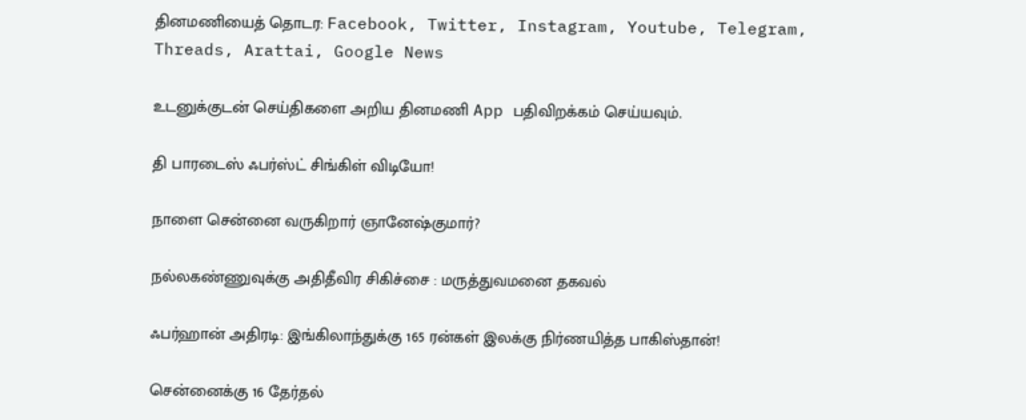தினமணியைத் தொடர: Facebook, Twitter, Instagram, Youtube, Telegram, Threads, Arattai, Google News

உடனுக்குடன் செய்திகளை அறிய தினமணி App பதிவிறக்கம் செய்யவும்.

தி பாரடைஸ் ஃபர்ஸ்ட் சிங்கிள் விடியோ!

நாளை சென்னை வருகிறார் ஞானேஷ்குமார்?

நல்லகண்ணுவுக்கு அதிதீவிர சிகிச்சை : மருத்துவமனை தகவல்

ஃபர்ஹான் அதிரடி: இங்கிலாந்துக்கு 165 ரன்கள் இலக்கு நிர்ணயித்த பாகிஸ்தான்!

சென்னைக்கு 16 தேர்தல்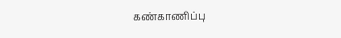கண்காணிப்பு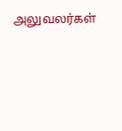அலுவலர்கள்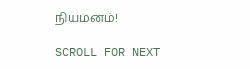நியமனம்!

SCROLL FOR NEXT